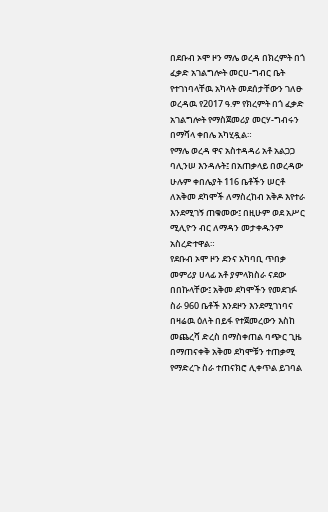በደቡብ ኦሞ ዞን ማሌ ወረዳ በክረምት በጎ ፈቃድ አገልግሎት መርሀ-ግብር ቤት የተገነባላቸዉ አካላት መደሰታቸውን ገለፁ
ወረዳዉ የ2017 ዓ.ም የክረምት በጎ ፈቃድ አገልግሎት የማስጀመሪያ መርሃ-ግብሩን በማሻላ ቀበሌ አካሂዷል።
የማሌ ወረዳ ዋና አስተዳዳሪ አቶ አልጋጋ ባሊንሠ እንዳሉት፤ በአጠቃላይ በወረዳው ሁሉም ቀበሌያት 116 ቤቶችን ሠርቶ ለአቅመ ደካሞች ለማስረከብ አቅዶ እየተራ እንደሚገኝ ጠቁመው፤ በዚሁም ወደ አሥር ሚሊዮን ብር ለማዳን መታቀዱንም አስረድተዋል።
የደቡብ ኦሞ ዞን ደንና አካባቢ ጥበቃ መምሪያ ሀላፊ አቶ ያምላክስራ ናደው በበኩላቸው፤ አቅመ ደካሞችን የመደገፉ ስራ 960 ቤቶች እንደዞን እንደሚገነባና በዛሬዉ ዕለት በይፋ የተጀመረውን እስከ መጨረሻ ድረስ በማስቀጠል ባጭር ጊዜ በማጠናቀቅ አቅመ ደካሞቹን ተጠቃሚ የማድረጉ ስራ ተጠናክሮ ሊቀጥል ይገባል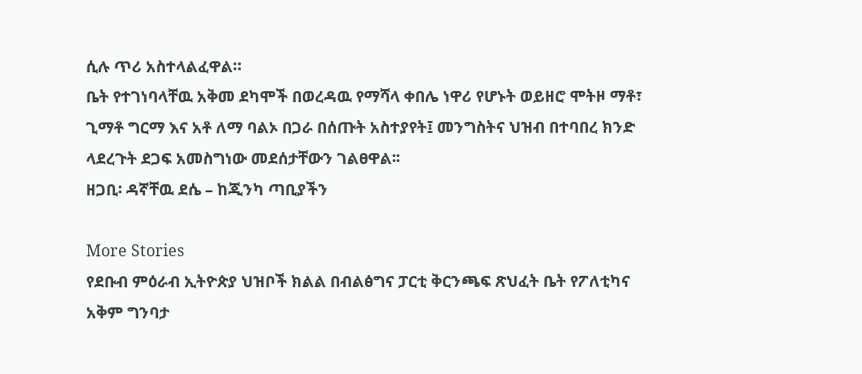ሲሉ ጥሪ አስተላልፈዋል።
ቤት የተገነባላቸዉ አቅመ ደካሞች በወረዳዉ የማሻላ ቀበሌ ነዋሪ የሆኑት ወይዘሮ ሞትዞ ማቶ፣ ጊማቶ ግርማ እና አቶ ለማ ባልኦ በጋራ በሰጡት አስተያየት፤ መንግስትና ህዝብ በተባበረ ክንድ ላደረጉት ደጋፍ አመስግነው መደሰታቸውን ገልፀዋል፡፡
ዘጋቢ፡ ዳኛቸዉ ደሴ – ከጂንካ ጣቢያችን

More Stories
የደቡብ ምዕራብ ኢትዮጵያ ህዝቦች ክልል በብልፅግና ፓርቲ ቅርንጫፍ ጽህፈት ቤት የፖለቲካና አቅም ግንባታ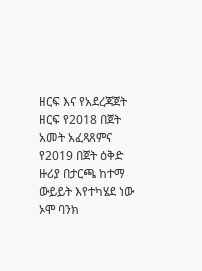ዘርፍ እና የአደረጃጀት ዘርፍ የ2018 በጀት አመት አፈጻጸምና የ2019 በጀት ዕቅድ ዙሪያ በታርጫ ከተማ ውይይት እየተካሄደ ነው
ኦሞ ባንክ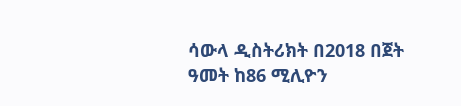ሳውላ ዲስትሪክት በ2018 በጀት ዓመት ከ86 ሚሊዮን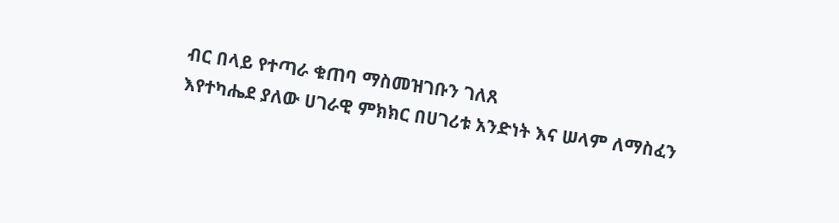ብር በላይ የተጣራ ቁጠባ ማስመዝገቡን ገለጸ
እየተካሔደ ያለው ሀገራዊ ምክክር በሀገሪቱ አንድነት እና ሠላም ለማስፈን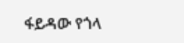ፋይዳው የጎላ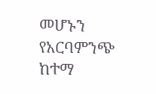መሆኑን የአርባምንጭ ከተማ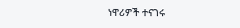ነዋሪዎች ተናገሩ